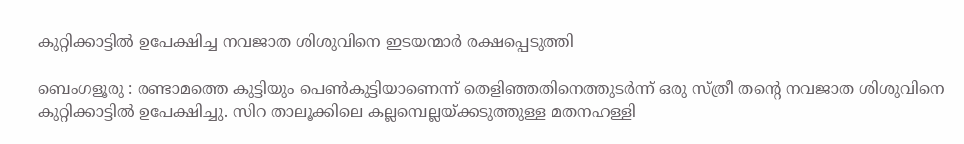കുറ്റിക്കാട്ടിൽ ഉപേക്ഷിച്ച നവജാത ശിശുവിനെ ഇടയന്മാർ രക്ഷപ്പെടുത്തി

ബെംഗളൂരു : രണ്ടാമത്തെ കുട്ടിയും പെണ്‍കുട്ടിയാണെന്ന് തെളിഞ്ഞതിനെത്തുടര്‍ന്ന് ഒരു സ്ത്രീ തന്റെ നവജാത ശിശുവിനെ കുറ്റിക്കാട്ടില്‍ ഉപേക്ഷിച്ചു. സിറ താലൂക്കിലെ കല്ലമ്പെല്ലയ്ക്കടുത്തുള്ള മതനഹള്ളി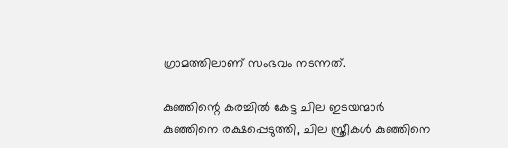ഗ്രാമത്തിലാണ് സംഭവം നടന്നത്.

കുഞ്ഞിന്റെ കരച്ചിൽ കേട്ട ചില ഇടയന്മാർ കുഞ്ഞിനെ രക്ഷപ്പെടുത്തി, ചില സ്ത്രീകൾ കുഞ്ഞിനെ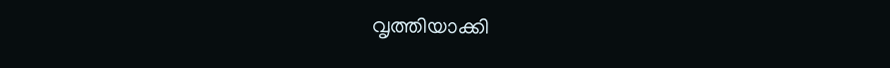വൃത്തിയാക്കി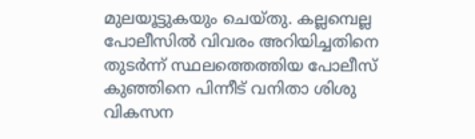മുലയൂട്ടുകയും ചെയ്തു. കല്ലമ്പെല്ല പോലീസിൽ വിവരം അറിയിച്ചതിനെ തുടർന്ന് സ്ഥലത്തെത്തിയ പോലീസ് കുഞ്ഞിനെ പിന്നീട് വനിതാ ശിശു വികസന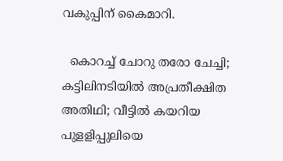വകുപ്പിന് കൈമാറി.

  കൊറച്ച് ചോറു തരോ ചേച്ചി; കട്ടിലിനടിയിൽ അപ്രതീക്ഷിത അതിഥി; വീട്ടിൽ കയറിയ പുളളിപ്പുലിയെ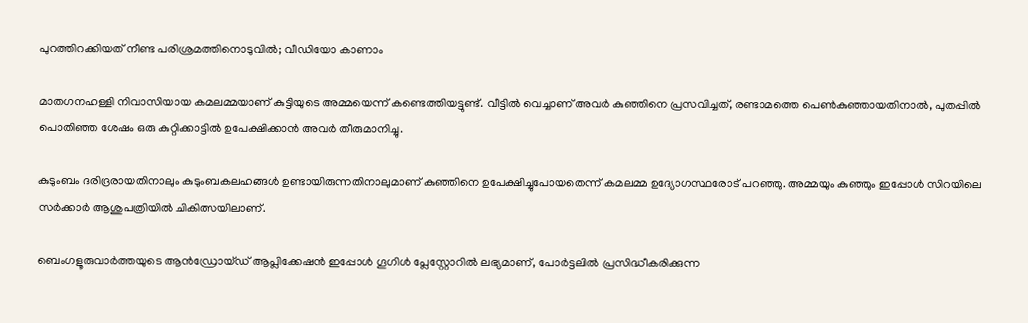പുറത്തിറക്കിയത് നീണ്ട പരിശ്രമത്തിനൊടുവിൽ; വീഡിയോ കാണാം

മാതഗനഹള്ളി നിവാസിയായ കമലമ്മയാണ് കുട്ടിയുടെ അമ്മയെന്ന് കണ്ടെത്തിയട്ടുണ്ട്. വീട്ടിൽ വെച്ചാണ് അവർ കുഞ്ഞിനെ പ്രസവിച്ചത്, രണ്ടാമത്തെ പെൺകുഞ്ഞായതിനാൽ, പുതപ്പിൽ പൊതിഞ്ഞ ശേഷം ഒരു കുറ്റിക്കാട്ടിൽ ഉപേക്ഷിക്കാൻ അവർ തീരുമാനിച്ചു.

കുടുംബം ദരിദ്രരായതിനാലും കുടുംബകലഹങ്ങൾ ഉണ്ടായിരുന്നതിനാലുമാണ് കുഞ്ഞിനെ ഉപേക്ഷിച്ചുപോയതെന്ന് കമലമ്മ ഉദ്യോഗസ്ഥരോട് പറഞ്ഞു. അമ്മയും കുഞ്ഞും ഇപ്പോൾ സിറയിലെ സർക്കാർ ആശുപത്രിയിൽ ചികിത്സയിലാണ്.

ബെംഗളൂരുവാർത്തയുടെ ആൻഡ്രോയ്ഡ് ആപ്ലിക്കേഷൻ ഇപ്പോൾ ഗൂഗിൾ പ്ലേസ്റ്റോറിൽ ലഭ്യമാണ്, പോർട്ടലിൽ പ്രസിദ്ധീകരിക്കുന്ന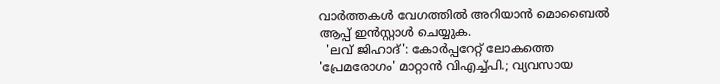വാർത്തകൾ വേഗത്തിൽ അറിയാൻ മൊബൈൽ ആപ്പ് ഇൻസ്റ്റാൾ ചെയ്യുക.
  'ലവ് ജിഹാദ്': കോർപ്പറേറ്റ് ലോകത്തെ 'പ്രേമരോഗം' മാറ്റാൻ വിഎച്ച്പി.; വ്യവസായ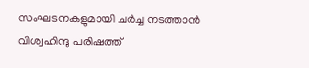സംഘടനകളുമായി ചർച്ച നടത്താൻ വിശ്വഹിന്ദു പരിഷത്ത്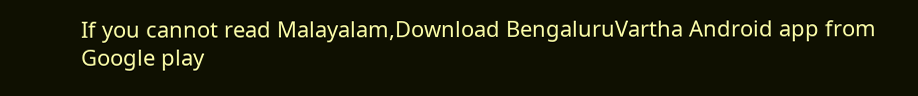If you cannot read Malayalam,Download BengaluruVartha Android app from Google play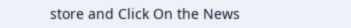store and Click On the News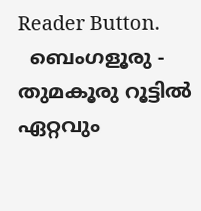Reader Button.
  ബെംഗളൂരു - തുമകൂരു റൂട്ടിൽ ഏറ്റവും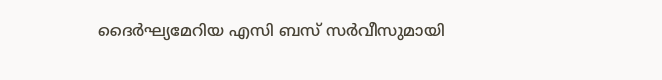ദൈർഘ്യമേറിയ എസി ബസ് സർവീസുമായി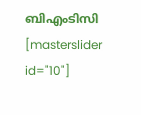ബിഎംടിസി
[masterslider id="10"]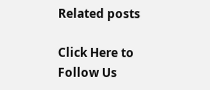Related posts

Click Here to Follow Us